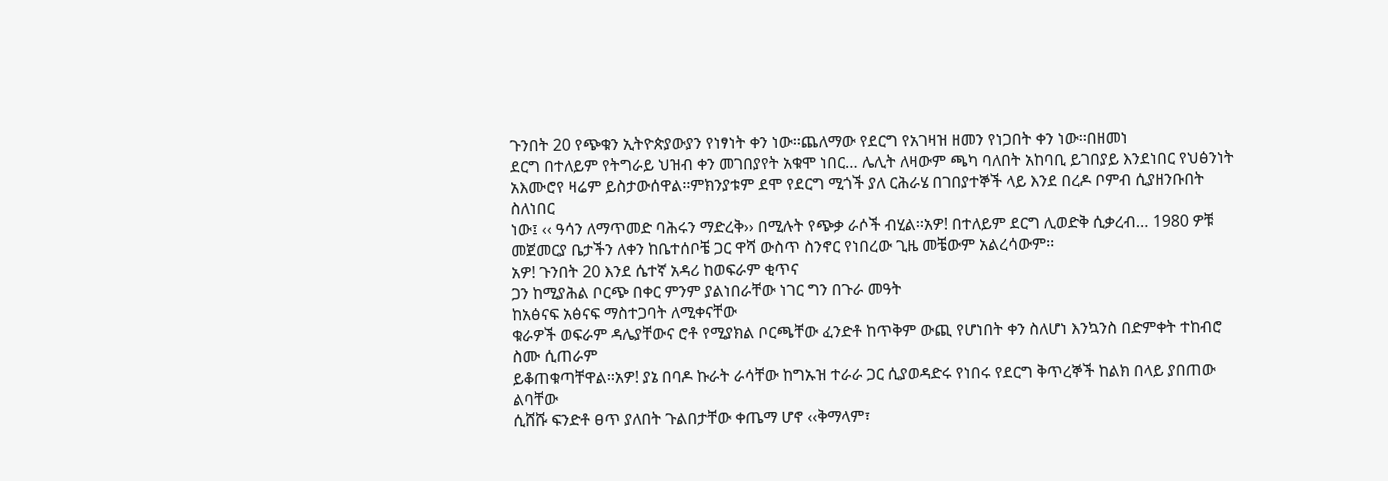ጉንበት 20 የጭቁን ኢትዮጵያውያን የነፃነት ቀን ነው፡፡ጨለማው የደርግ የአገዛዝ ዘመን የነጋበት ቀን ነው፡፡በዘመነ
ደርግ በተለይም የትግራይ ህዝብ ቀን መገበያየት አቁሞ ነበር… ሌሊት ለዛውም ጫካ ባለበት አከባቢ ይገበያይ እንደነበር የህፅንነት
አእሙሮየ ዛሬም ይስታውሰዋል፡፡ምክንያቱም ደሞ የደርግ ሚጎች ያለ ርሕራሄ በገበያተኞች ላይ እንደ በረዶ ቦምብ ሲያዘንቡበት ስለነበር
ነው፤ ‹‹ ዓሳን ለማጥመድ ባሕሩን ማድረቅ›› በሚሉት የጭቃ ራሶች ብሂል፡፡አዎ! በተለይም ደርግ ሊወድቅ ሲቃረብ… 1980 ዎቹ
መጀመርያ ቤታችን ለቀን ከቤተሰቦቼ ጋር ዋሻ ውስጥ ስንኖር የነበረው ጊዜ መቼውም አልረሳውም፡፡
አዎ! ጉንበት 20 እንደ ሴተኛ አዳሪ ከወፍራም ቂጥና
ጋን ከሚያሕል ቦርጭ በቀር ምንም ያልነበራቸው ነገር ግን በጉራ መዓት
ከአፅናፍ አፅናፍ ማስተጋባት ለሚቀናቸው
ቁራዎች ወፍራም ዳሌያቸውና ሮቶ የሚያክል ቦርጫቸው ፈንድቶ ከጥቅም ውጪ የሆነበት ቀን ስለሆነ እንኳንስ በድምቀት ተከብሮ ስሙ ሲጠራም
ይቆጠቁጣቸዋል፡፡አዎ! ያኔ በባዶ ኩራት ራሳቸው ከግኡዝ ተራራ ጋር ሲያወዳድሩ የነበሩ የደርግ ቅጥረኞች ከልክ በላይ ያበጠው ልባቸው
ሲሸሹ ፍንድቶ ፀጥ ያለበት ጉልበታቸው ቀጤማ ሆኖ ‹‹ቅማላም፣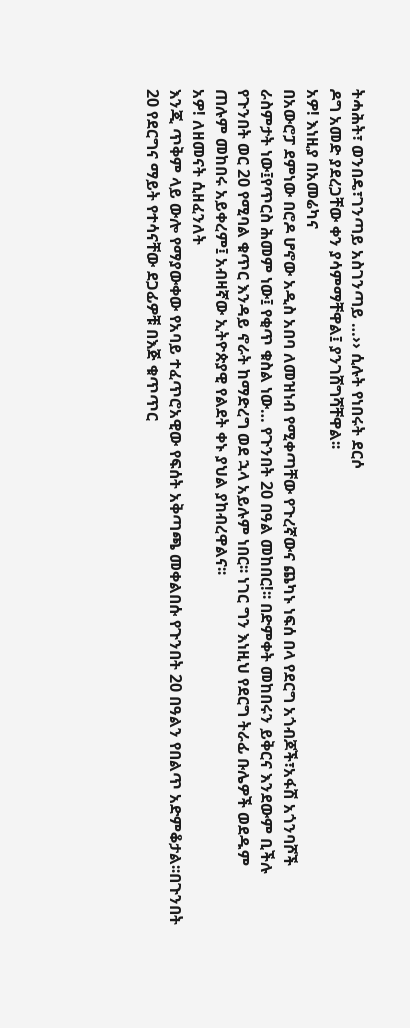ትሓሕት፣ ወንበዴ፣ገንጣይ አስገንጣይ …›› ሲሉት የነበሩት ደርሶ
ዶግ አመድ ያደረጋቸው ቀን ያሳምማቸዋል፤ ያንገሸግሻቸዋል፡፡
አዎ! እነዚያ በአመሬካና
በአውሮፓ ደምነው በሮዶ ሆኖው አዲስ አበባ ለመዝነብ የሚቀጣቸው የጉረኛውና ጨካኑ ነፍሰ በላ የደርግ አጎብጆች፣አፋሽ አጎንባሾች
ራስምታት ነው፤የጥርስ ሕመም ነው፤ የቂጥ ቁስል ነው… የጉንበት 20 በዓል መከበር!፡፡ በድምቀት መከበሩን ይቅርና እንደውም ቢችሉ
የጉንበት ወር 20 የሚባል ቁጥር እንዳይ ኖራት ከማድረግ ወደ ኋላ አይሉም ነበር፡፡ ነገር ግን እነዚህ የደርግ ትራፊ ቡሌዎች ወደዱም
ጠሉም መከበሩ አይቀረም፤ አብዛኛው ኢትዮጵያዊ የልደት ቀኑ ያህል ያከብረዋልና፡፡
አዎ! ለዘመናት ሲዘፈንለት
እንጂ ጥቅም ላይ ውሎ የማያውቀው የአባይ ተፈጥሮአዊው የፍሰት አቅጣጫ መቀልበሱ የጉንበት 20 በዓልን የበልጥ አድምቆታል፡፡በጉንበት
20 የደርግና ማይት የተሳናቸው ደጋፊዎቹ በእጅ ቁጥጥር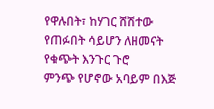የዋሉበት፣ ከሃገር ሸሽተው የጠፉበት ሳይሆን ለዘመናት የቁጭት እንጉር ጉሮ
ምንጭ የሆኖው አባይም በእጅ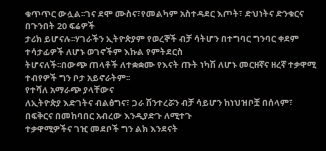ቁጥጥር ውሏል፡፡ገና ደሞ ሙስና፣የመልካም አስተዳደር እጦት፣ ድህነትና ድንቁርና በጉንበት 20 ፍሬዎች
ታሪክ ይሆናሉ፡፡ሃገራችን ኢትዮጵያም የወረኞች ብቻ ሳትሆን በተግባር ግንባር ቀደም ተሳታፊዎች ለሆኑ ወገኖችም እኩል የምትደርስ
ትሆናለች፡፡በውጭ ጠላቶች ለተቋቋሙ የእናት ጡት ነካሽ ለሆኑ መርዘኛና ዘረኛ ተቃዋሚ ተብየዎች ግን ቦታ አይኖራትም፡፡
የተሻለ አማራጭ ያላቸውና
ለኢትዮጵያ እድገትና ብልፅግና፣ ጋራ ሽንተረሯን ብቻ ሳይሆን ከነህዝቦቿ በሰላም፣ በፍቅርና በመከባበር አብረው እንዲያድጉ ለሚተጉ
ተቃዋሚዎችና ገዢ መደቦች ግን ልክ እንደናት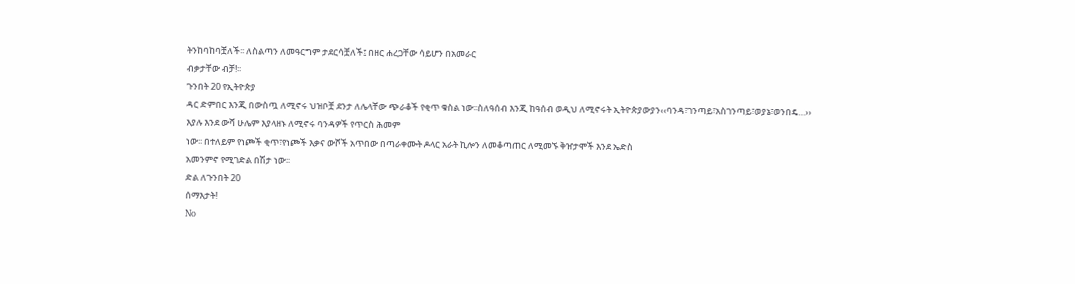ትንከባከባቿለች፡፡ ለስልጣን ለመዓርግም ታደርሳቿለች፤ በዘር ሐረጋቸው ሳይሆን በአመራር
ብቃታቸው ብቻ!፡፡
ጉንበት 20 የኢትዮጵያ
ዳር ድምበር እንጂ በውስጧ ለሚኖሩ ህዝቦቿ ደንታ ለሌላቸው ጭራቆች የቂጥ ቁስል ነው፡፡ስለዓሰብ እንጂ ከዓሰብ ወዲህ ለሚኖሩት ኢትዮጵያውያን‹‹ባንዳ፣ገንጣይ፣አስገንጣይ፣ወያኔ፣ወንበዴ…››
እያሉ እንደ ውሻ ሁሌም እያላዘኑ ለሚኖሩ ባንዳዎች የጥርስ ሕመም
ነው፡፡ በተለይም የነጮች ቂጥ፣የነጮች እቃና ውሾች አጥበው በጣራቀሙት ዶላር አራት ኪሎን ለመቆጣጠር ለሚመኙ ቅዠታሞች እንደ ኤድስ
አመንምኖ የሚገድል በሽታ ነው፡፡
ድል ለጉንበት 20
ሰማእታት!
No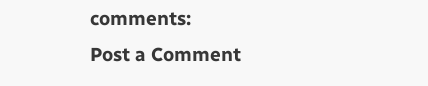comments:
Post a Comment